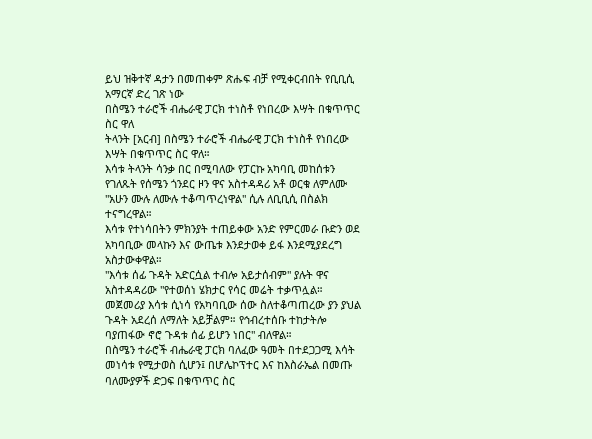ይህ ዝቅተኛ ዳታን በመጠቀም ጽሑፍ ብቻ የሚቀርብበት የቢቢሲ አማርኛ ድረ ገጽ ነው
በስሜን ተራሮች ብሔራዊ ፓርክ ተነስቶ የነበረው እሣት በቁጥጥር ስር ዋለ
ትላንት [አርብ] በስሜን ተራሮች ብሔራዊ ፓርክ ተነስቶ የነበረው እሣት በቁጥጥር ስር ዋለ።
እሳቱ ትላንት ሳንቃ በር በሚባለው የፓርኩ አካባቢ መከሰቱን የገለጹት የሰሜን ጎንደር ዞን ዋና አስተዳዳሪ አቶ ወርቁ ለምለሙ "አሁን ሙሉ ለሙሉ ተቆጣጥረነዋል" ሲሉ ለቢቢሲ በስልክ ተናግረዋል።
እሳቱ የተነሳበትን ምክንያት ተጠይቀው አንድ የምርመራ ቡድን ወደ አካባቢው መላኩን እና ውጤቱ እንደታወቀ ይፋ እንደሚያደረግ አስታውቀዋል።
"እሳቱ ሰፊ ጉዳት አድርሷል ተብሎ አይታሰብም" ያሉት ዋና አስተዳዳሪው "የተወሰነ ሄክታር የሳር መሬት ተቃጥሏል። መጀመሪያ እሳቱ ሲነሳ የአካባቢው ሰው ስለተቆጣጠረው ያን ያህል ጉዳት አደረሰ ለማለት አይቻልም። የኅብረተሰቡ ተከታትሎ ባያጠፋው ኖሮ ጉዳቱ ሰፊ ይሆን ነበር" ብለዋል።
በስሜን ተራሮች ብሔራዊ ፓርክ ባለፈው ዓመት በተደጋጋሚ እሳት መነሳቱ የሚታወስ ሲሆን፤ በሆሌኮፕተር እና ከእስራኤል በመጡ ባለሙያዎች ድጋፍ በቁጥጥር ስር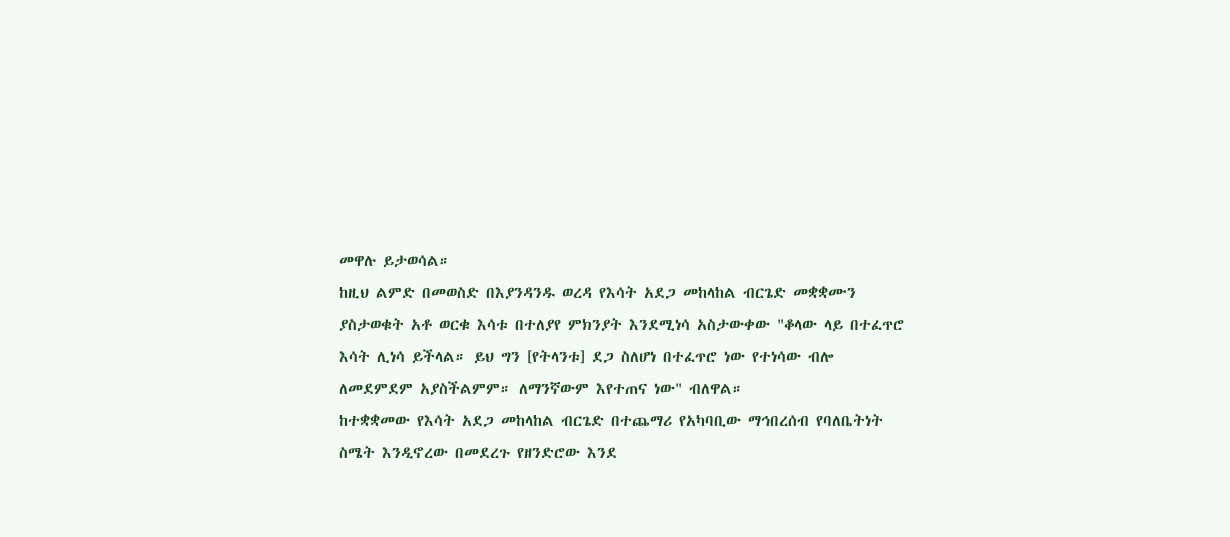መዋሉ ይታወሳል።
ከዚህ ልምድ በመወስድ በእያንዳንዱ ወረዳ የእሳት አደጋ መከላከል ብርጌድ መቋቋሙን ያስታወቁት አቶ ወርቁ እሳቱ በተለያየ ምክንያት እንደሚነሳ አስታውቀው "ቆላው ላይ በተፈጥሮ እሳት ሊነሳ ይችላል። ይህ ግን [የትላንቱ] ደጋ ስለሆነ በተፈጥሮ ነው የተነሳው ብሎ ለመደምደም አያስችልምም። ለማንኛውም እየተጠና ነው" ብለዋል።
ከተቋቋመው የእሳት አደጋ መከላከል ብርጌድ በተጨማሪ የአካባቢው ማኅበረሰብ የባለቤትነት ስሜት እንዲኖረው በመደረጉ የዘንድሮው እንደ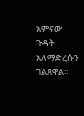አምናው ጉዳት አለማድረሱን ገልጸዋል።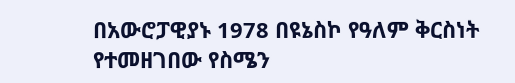በአውሮፓዊያኑ 1978 በዩኔስኮ የዓለም ቅርስነት የተመዘገበው የስሜን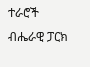ተራሮች ብሔራዊ ፓርክ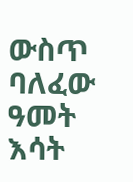ውስጥ ባለፈው ዓመት እሳት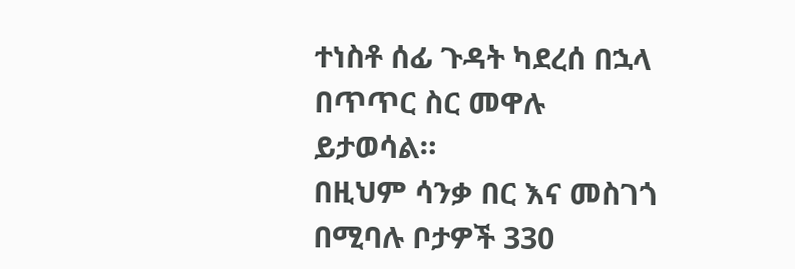ተነስቶ ሰፊ ጉዳት ካደረሰ በኋላ በጥጥር ስር መዋሉ ይታወሳል።
በዚህም ሳንቃ በር እና መስገጎ በሚባሉ ቦታዎች 330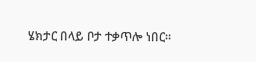ሄክታር በላይ ቦታ ተቃጥሎ ነበር።